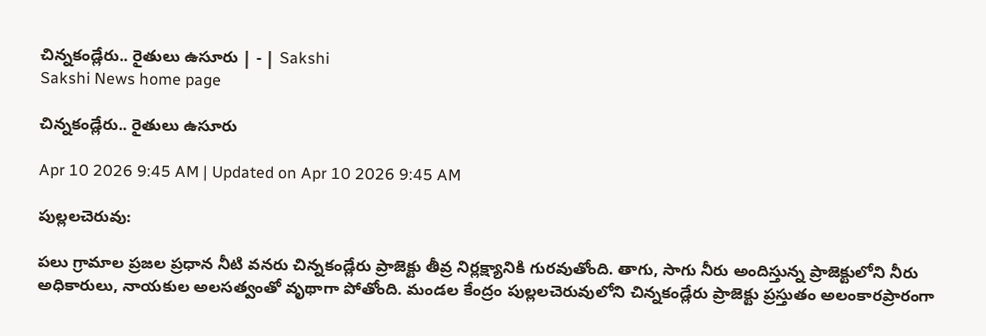చిన్నకండ్లేరు.. రైతులు ఉసూరు | - | Sakshi
Sakshi News home page

చిన్నకండ్లేరు.. రైతులు ఉసూరు

Apr 10 2026 9:45 AM | Updated on Apr 10 2026 9:45 AM

పుల్లలచెరువు:

పలు గ్రామాల ప్రజల ప్రధాన నీటి వనరు చిన్నకండ్లేరు ప్రాజెక్టు తీవ్ర నిర్లక్ష్యానికి గురవుతోంది. తాగు, సాగు నీరు అందిస్తున్న ప్రాజెక్టులోని నీరు అధికారులు, నాయకుల అలసత్వంతో వృథాగా పోతోంది. మండల కేంద్రం పుల్లలచెరువులోని చిన్నకండ్లేరు ప్రాజెక్టు ప్రస్తుతం అలంకారప్రారంగా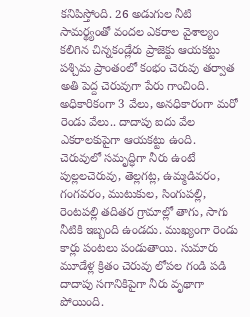కనిపిస్తోంది. 26 అడుగుల నీటి సామర్థ్యంతో వందల ఎకరాల వైశాల్యం కలిగిన చిన్నకండ్లేరు ప్రాజెక్టు ఆయకట్టు పశ్చిమ ప్రాంతంలో కంభం చెరువు తర్వాత అతి పెద్ద చెరువుగా పేరు గాంచింది. అధికారికంగా 3 వేలు, అనధికారంగా మరో రెండు వేలు.. దాదాపు ఐదు వేల ఎకరాలకుపైగా ఆయకట్టు ఉంది. చెరువులో సమృద్ధిగా నీరు ఉంటే పుల్లలచెరువు, తెల్లగట్ల, ఉమ్మడివరం, గంగవరం, ముటుకుల, సింగుపల్లి, రెంటపల్లి తదితర గ్రామాల్లో తాగు, సాగు నీటికి ఇబ్బంది ఉండదు. ముఖ్యంగా రెండు కార్లు పంటలు పండుతాయి. సుమారు మూడేళ్ల క్రితం చెరువు లోపల గండి పడి దాదాపు సగానికిపైగా నీరు వృథాగా పోయింది.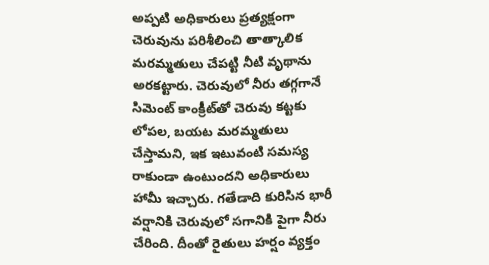అప్పటి అధికారులు ప్రత్యక్షంగా చెరువును పరిశీలించి తాత్కాలిక మరమ్మతులు చేపట్టి నీటి వృథాను అరకట్టారు. చెరువులో నీరు తగ్గగానే సిమెంట్‌ కాంక్రీట్‌తో చెరువు కట్టకు లోపల, బయట మరమ్మతులు చేస్తామని, ఇక ఇటువంటి సమస్య రాకుండా ఉంటుందని అధికారులు హామీ ఇచ్చారు. గతేడాది కురిసిన భారీ వర్షానికి చెరువులో సగానికి పైగా నీరు చేరింది. దీంతో రైతులు హర్షం వ్యక్తం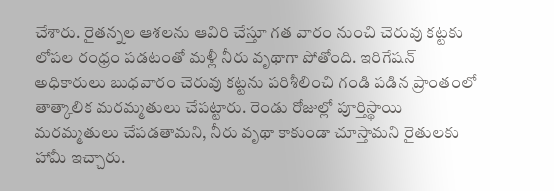చేశారు. రైతన్నల ఆశలను ఆవిరి చేస్తూ గత వారం నుంచి చెరువు కట్టకు లోపల రంధ్రం పడటంతో మళ్లీ నీరు వృథాగా పోతోంది. ఇరిగేషన్‌ అధికారులు బుధవారం చెరువు కట్టను పరిశీలించి గండి పడిన ప్రాంతంలో తాత్కాలిక మరమ్మతులు చేపట్టారు. రెండు రోజుల్లో పూర్తిస్థాయి మరమ్మతులు చేపడతామని, నీరు వృథా కాకుండా చూస్తామని రైతులకు హామీ ఇచ్చారు.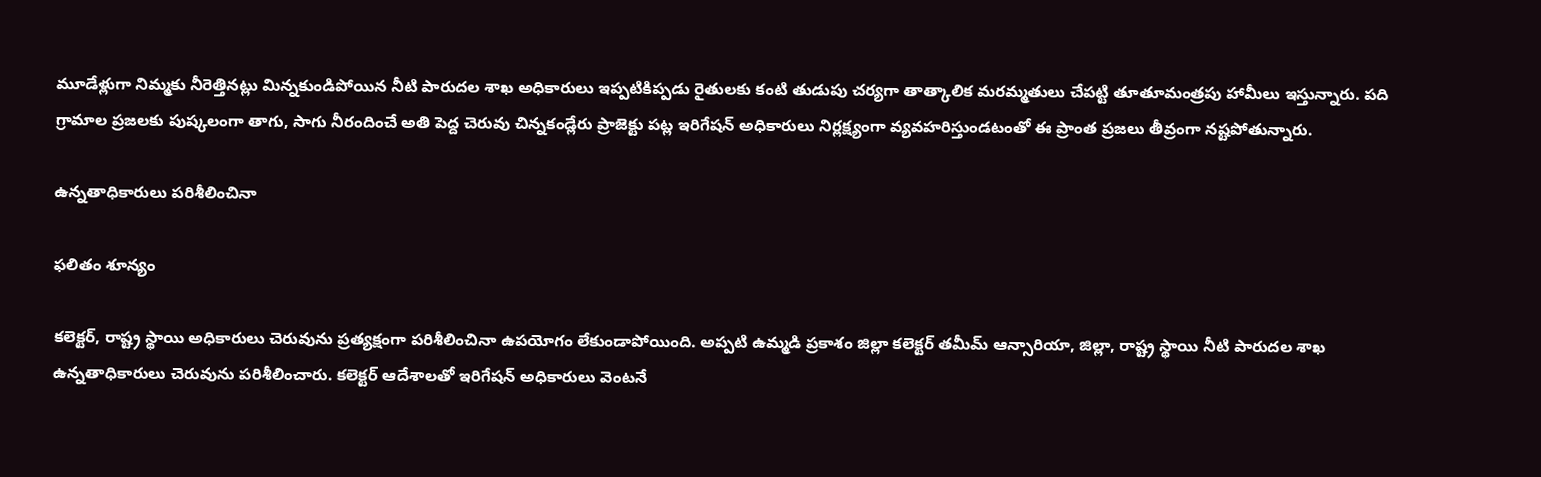మూడేళ్లుగా నిమ్మకు నీరెత్తినట్లు మిన్నకుండిపోయిన నీటి పారుదల శాఖ అధికారులు ఇప్పటికిప్పడు రైతులకు కంటి తుడుపు చర్యగా తాత్కాలిక మరమ్మతులు చేపట్టి తూతూమంత్రపు హామీలు ఇస్తున్నారు. పది గ్రామాల ప్రజలకు పుష్కలంగా తాగు, సాగు నీరందించే అతి పెద్ద చెరువు చిన్నకండ్లేరు ప్రాజెక్టు పట్ల ఇరిగేషన్‌ అధికారులు నిర్లక్ష్యంగా వ్యవహరిస్తుండటంతో ఈ ప్రాంత ప్రజలు తీవ్రంగా నష్టపోతున్నారు.

ఉన్నతాధికారులు పరిశీలించినా

ఫలితం శూన్యం

కలెక్టర్‌, రాష్ట్ర స్థాయి అధికారులు చెరువును ప్రత్యక్షంగా పరిశీలించినా ఉపయోగం లేకుండాపోయింది. అప్పటి ఉమ్మడి ప్రకాశం జిల్లా కలెక్టర్‌ తమీమ్‌ ఆన్సారియా, జిల్లా, రాష్ట్ర స్థాయి నీటి పారుదల శాఖ ఉన్నతాధికారులు చెరువును పరిశీలించారు. కలెక్టర్‌ ఆదేశాలతో ఇరిగేషన్‌ అధికారులు వెంటనే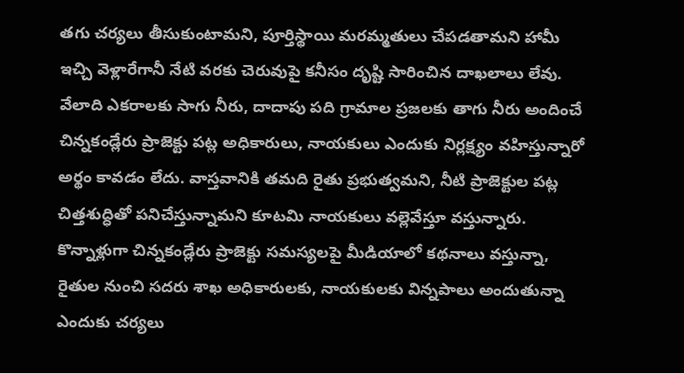తగు చర్యలు తీసుకుంటామని, పూర్తిస్థాయి మరమ్మతులు చేపడతామని హామీ ఇచ్చి వెళ్లారేగానీ నేటి వరకు చెరువుపై కనీసం దృష్టి సారించిన దాఖలాలు లేవు. వేలాది ఎకరాలకు సాగు నీరు, దాదాపు పది గ్రామాల ప్రజలకు తాగు నీరు అందించే చిన్నకండ్లేరు ప్రాజెక్టు పట్ల అధికారులు, నాయకులు ఎందుకు నిర్లక్ష్యం వహిస్తున్నారో అర్థం కావడం లేదు. వాస్తవానికి తమది రైతు ప్రభుత్వమని, నీటి ప్రాజెక్టుల పట్ల చిత్తశుద్ధితో పనిచేస్తున్నామని కూటమి నాయకులు వల్లెవేస్తూ వస్తున్నారు. కొన్నాళ్లుగా చిన్నకండ్లేరు ప్రాజెక్టు సమస్యలపై మీడియాలో కథనాలు వస్తున్నా, రైతుల నుంచి సదరు శాఖ అధికారులకు, నాయకులకు విన్నపాలు అందుతున్నా ఎందుకు చర్యలు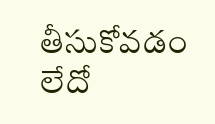తీసుకోవడం లేదో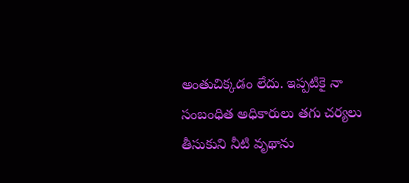అంతుచిక్కడం లేదు. ఇప్పటికై నా సంబంధిత అధికారులు తగు చర్యలు తీసుకుని నీటి వృథాను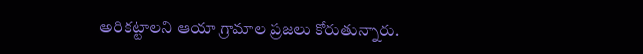అరికట్టాలని ఆయా గ్రామాల ప్రజలు కోరుతున్నారు.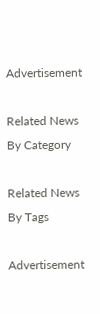Advertisement

Related News By Category

Related News By Tags

Advertisement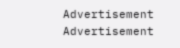Advertisement
Advertisement